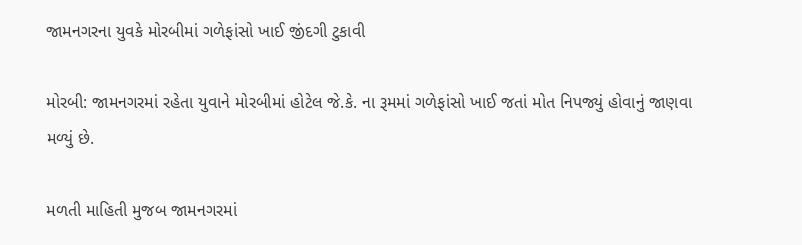જામનગરના યુવકે મોરબીમાં ગળેફાંસો ખાઈ જીંદગી ટુકાવી

મોરબી: જામનગરમાં રહેતા યુવાને મોરબીમાં હોટેલ જે.કે. ના રૂમમાં ગળેફાંસો ખાઈ જતાં મોત નિપજ્યું હોવાનું જાણવા મળ્યું છે.

મળતી માહિતી મુજબ જામનગરમાં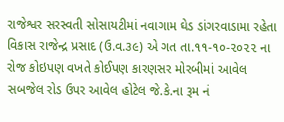રાજેશ્વર સરસ્વતી સોસાયટીમાં નવાગામ ઘેડ ડાંગરવાડામા રહેતા વિકાસ રાજેન્દ્ર પ્રસાદ (ઉ.વ.૩૯) એ ગત તા.૧૧-૧૦-૨૦૨૨ ના રોજ કોઇપણ વખતે કોઈપણ કારણસર મોરબીમાં આવેલ સબજેલ રોડ ઉપર આવેલ હોટેલ જે.કે.ના રૂમ નં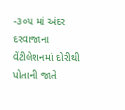-૩૦૫ માં અંદર દરવાજાના વેંટીલેશનમાં દોરીથી પોતાની જાતે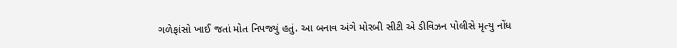ગળેફાંસો ખાઈ જતાં મોત નિપજ્યું હતું. આ બનાવ અંગે મોરબી સીટી એ ડીવિઝન પોલીસે મૃત્યુ નોંધ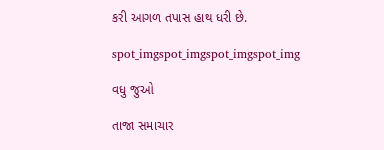કરી આગળ તપાસ હાથ ધરી છે.

spot_imgspot_imgspot_imgspot_img

વધુ જુઓ

તાજા સમાચાર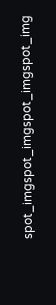spot_imgspot_imgspot_imgspot_img